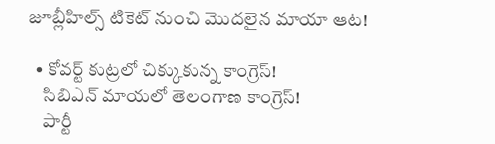జూబ్లీహిల్స్‌ టికెట్‌ నుంచి మొదలైన మాయా ఆట!

  • కోవర్ట్‌ కుట్రలో చిక్కుకున్న కాంగ్రెస్!
    సిబిఎన్ మాయలో తెలంగాణ కాంగ్రెస్!
    పార్టీ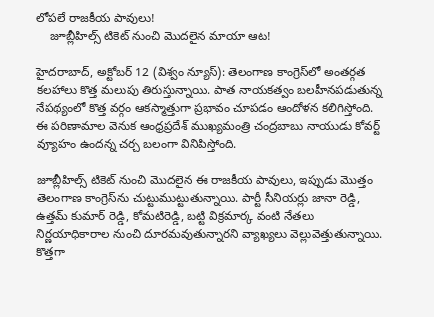లోపలే రాజకీయ పావులు!
    జూబ్లీహిల్స్‌ టికెట్‌ నుంచి మొదలైన మాయా ఆట!

హైదరాబాద్‌, అక్టోబర్‌ 12 (విశ్వం న్యూస్‌): తెలంగాణ కాంగ్రెస్‌లో అంతర్గత కలహాలు కొత్త మలుపు తిరుస్తున్నాయి. పాత నాయకత్వం బలహీనపడుతున్న నేపథ్యంలో కొత్త వర్గం ఆకస్మాత్తుగా ప్రభావం చూపడం ఆందోళన కలిగిస్తోంది. ఈ పరిణామాల వెనుక ఆంధ్రప్రదేశ్ ముఖ్యమంత్రి చంద్రబాబు నాయుడు కోవర్ట్‌ వ్యూహం ఉందన్న చర్చ బలంగా వినిపిస్తోంది.

జూబ్లీహిల్స్‌ టికెట్‌ నుంచి మొదలైన ఈ రాజకీయ పావులు, ఇప్పుడు మొత్తం తెలంగాణ కాంగ్రెస్‌ను చుట్టుముట్టుతున్నాయి. పార్టీ సీనియర్లు జానా రెడ్డి, ఉత్తమ్ కుమార్ రెడ్డి, కోమటిరెడ్డి, బట్టి విక్రమార్క వంటి నేతలు నిర్ణయాధికారాల నుంచి దూరమవుతున్నారని వ్యాఖ్యలు వెల్లువెత్తుతున్నాయి. కొత్తగా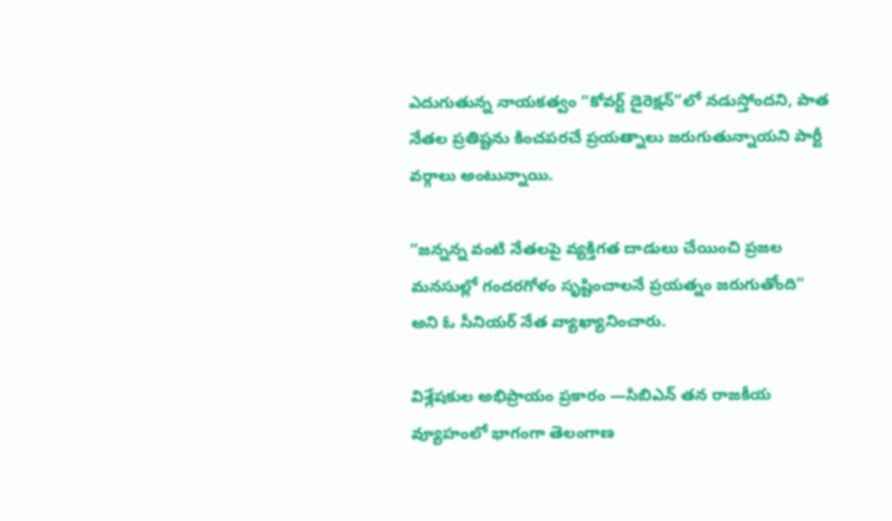ఎదుగుతున్న నాయకత్వం “కోవర్ట్‌ డైరెక్షన్”లో నడుస్తోందని, పాత నేతల ప్రతిష్టను కించపరచే ప్రయత్నాలు జరుగుతున్నాయని పార్టీ వర్గాలు అంటున్నాయి.

“జన్నన్న వంటి నేతలపై వ్యక్తిగత దాడులు చేయించి ప్రజల మనసుల్లో గందరగోళం సృష్టించాలనే ప్రయత్నం జరుగుతోంది” అని ఓ సీనియర్‌ నేత వ్యాఖ్యానించారు.

విశ్లేషకుల అభిప్రాయం ప్రకారం —సిబిఎన్‌ తన రాజకీయ వ్యూహంలో భాగంగా తెలంగాణ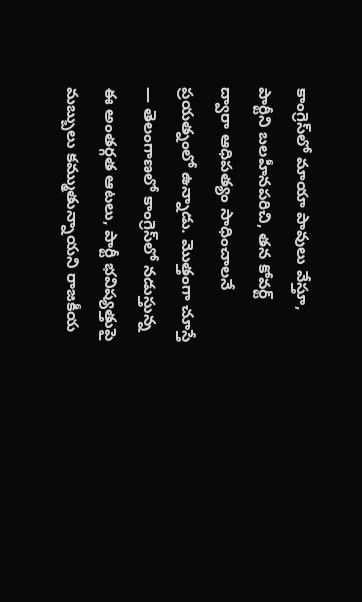కాంగ్రెస్‌లో మాయా పావులు వేస్తూ, పార్టీని బలహీనపరిచి, తన కోవర్ట్‌ ద్వారా ఆధిపత్యం సాధించాలనే ప్రయత్నంలో ఉన్నాడు. మొత్తంగా చూస్తే — తెలంగాణలో కాంగ్రెస్‌లో నడుస్తున్న ఈ అంతర్గత ఆటలు, పార్టీ భవిష్యత్తుపై మబ్బులు కమ్ముతున్నాయని రాజకీయ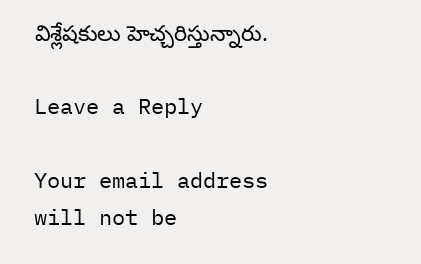విశ్లేషకులు హెచ్చరిస్తున్నారు.

Leave a Reply

Your email address will not be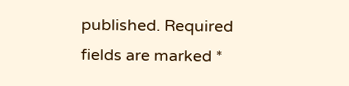published. Required fields are marked *